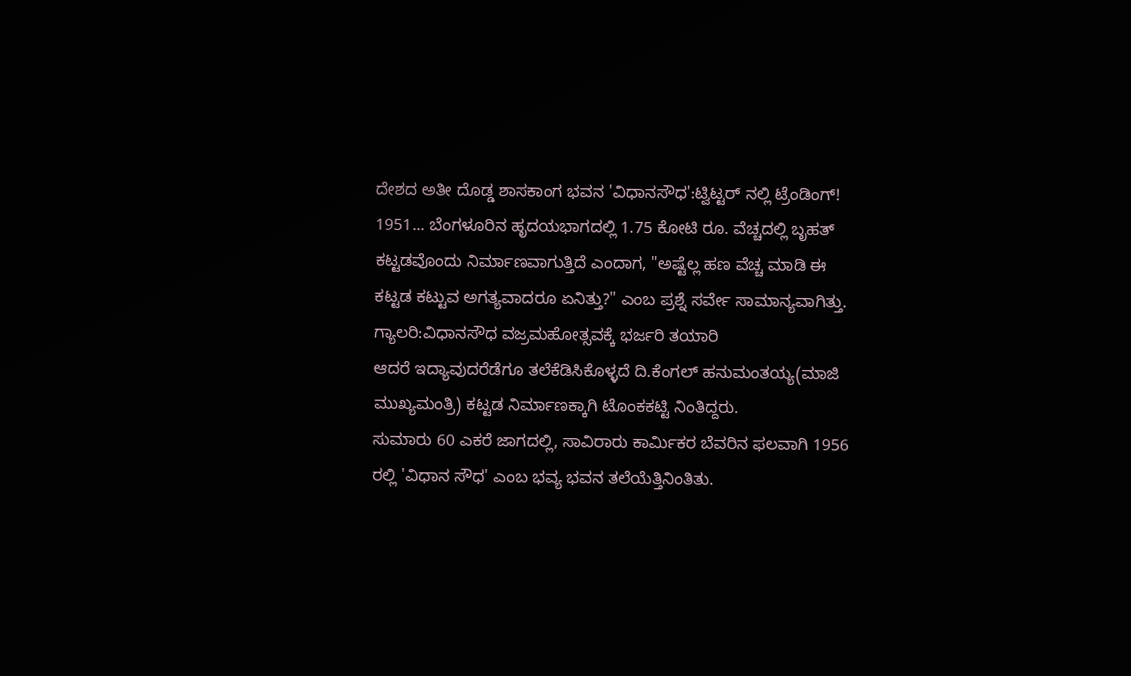ದೇಶದ ಅತೀ ದೊಡ್ಡ ಶಾಸಕಾಂಗ ಭವನ 'ವಿಧಾನಸೌಧ':ಟ್ವಿಟ್ಟರ್ ನಲ್ಲಿ ಟ್ರೆಂಡಿಂಗ್!
1951... ಬೆಂಗಳೂರಿನ ಹೃದಯಭಾಗದಲ್ಲಿ 1.75 ಕೋಟಿ ರೂ. ವೆಚ್ಚದಲ್ಲಿ ಬೃಹತ್ ಕಟ್ಟಡವೊಂದು ನಿರ್ಮಾಣವಾಗುತ್ತಿದೆ ಎಂದಾಗ, "ಅಷ್ಟೆಲ್ಲ ಹಣ ವೆಚ್ಚ ಮಾಡಿ ಈ ಕಟ್ಟಡ ಕಟ್ಟುವ ಅಗತ್ಯವಾದರೂ ಏನಿತ್ತು?" ಎಂಬ ಪ್ರಶ್ನೆ ಸರ್ವೇ ಸಾಮಾನ್ಯವಾಗಿತ್ತು.
ಗ್ಯಾಲರಿ:ವಿಧಾನಸೌಧ ವಜ್ರಮಹೋತ್ಸವಕ್ಕೆ ಭರ್ಜರಿ ತಯಾರಿ
ಆದರೆ ಇದ್ಯಾವುದರೆಡೆಗೂ ತಲೆಕೆಡಿಸಿಕೊಳ್ಳದೆ ದಿ.ಕೆಂಗಲ್ ಹನುಮಂತಯ್ಯ(ಮಾಜಿ ಮುಖ್ಯಮಂತ್ರಿ) ಕಟ್ಟಡ ನಿರ್ಮಾಣಕ್ಕಾಗಿ ಟೊಂಕಕಟ್ಟಿ ನಿಂತಿದ್ದರು.
ಸುಮಾರು 60 ಎಕರೆ ಜಾಗದಲ್ಲಿ, ಸಾವಿರಾರು ಕಾರ್ಮಿಕರ ಬೆವರಿನ ಫಲವಾಗಿ 1956 ರಲ್ಲಿ 'ವಿಧಾನ ಸೌಧ' ಎಂಬ ಭವ್ಯ ಭವನ ತಲೆಯೆತ್ತಿನಿಂತಿತು.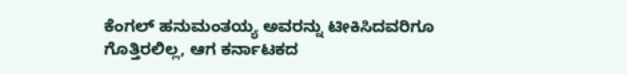ಕೆಂಗಲ್ ಹನುಮಂತಯ್ಯ ಅವರನ್ನು ಟೀಕಿಸಿದವರಿಗೂ ಗೊತ್ತಿರಲಿಲ್ಲ, ಆಗ ಕರ್ನಾಟಕದ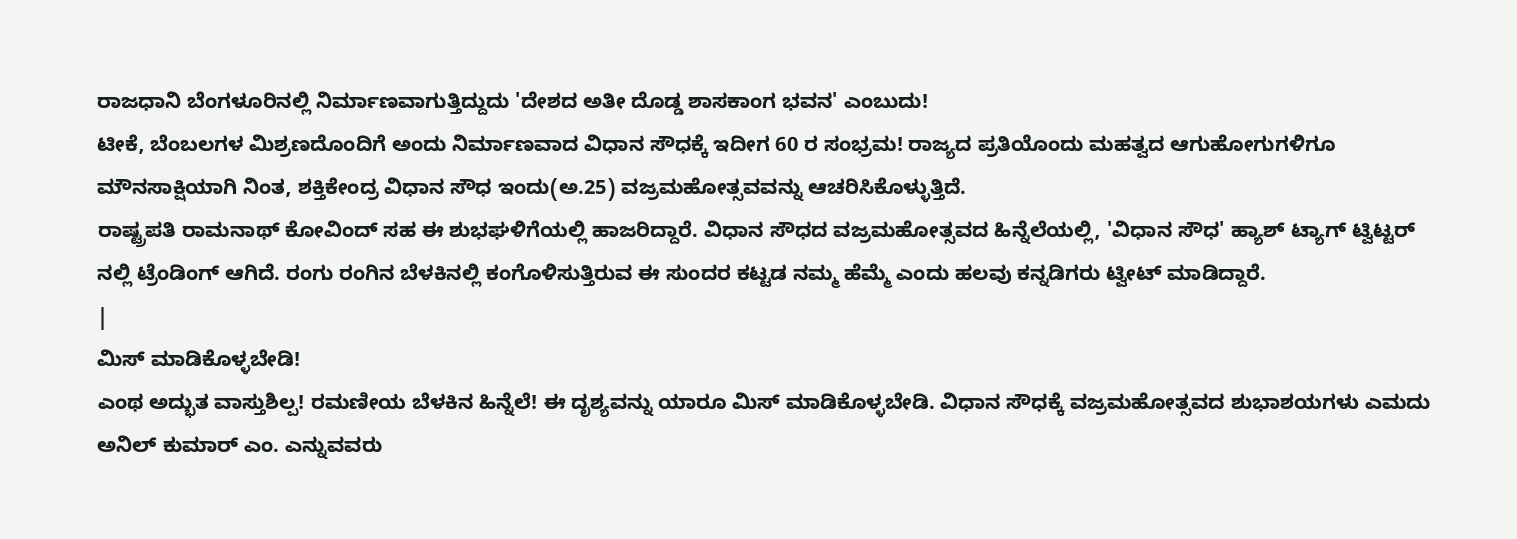ರಾಜಧಾನಿ ಬೆಂಗಳೂರಿನಲ್ಲಿ ನಿರ್ಮಾಣವಾಗುತ್ತಿದ್ದುದು 'ದೇಶದ ಅತೀ ದೊಡ್ಡ ಶಾಸಕಾಂಗ ಭವನ' ಎಂಬುದು!
ಟೀಕೆ, ಬೆಂಬಲಗಳ ಮಿಶ್ರಣದೊಂದಿಗೆ ಅಂದು ನಿರ್ಮಾಣವಾದ ವಿಧಾನ ಸೌಧಕ್ಕೆ ಇದೀಗ 60 ರ ಸಂಭ್ರಮ! ರಾಜ್ಯದ ಪ್ರತಿಯೊಂದು ಮಹತ್ವದ ಆಗುಹೋಗುಗಳಿಗೂ ಮೌನಸಾಕ್ಷಿಯಾಗಿ ನಿಂತ, ಶಕ್ತಿಕೇಂದ್ರ ವಿಧಾನ ಸೌಧ ಇಂದು(ಅ.25) ವಜ್ರಮಹೋತ್ಸವವನ್ನು ಆಚರಿಸಿಕೊಳ್ಳುತ್ತಿದೆ.
ರಾಷ್ಟ್ರಪತಿ ರಾಮನಾಥ್ ಕೋವಿಂದ್ ಸಹ ಈ ಶುಭಘಳಿಗೆಯಲ್ಲಿ ಹಾಜರಿದ್ದಾರೆ. ವಿಧಾನ ಸೌಧದ ವಜ್ರಮಹೋತ್ಸವದ ಹಿನ್ನೆಲೆಯಲ್ಲಿ, 'ವಿಧಾನ ಸೌಧ' ಹ್ಯಾಶ್ ಟ್ಯಾಗ್ ಟ್ವಿಟ್ಟರ್ ನಲ್ಲಿ ಟ್ರೆಂಡಿಂಗ್ ಆಗಿದೆ. ರಂಗು ರಂಗಿನ ಬೆಳಕಿನಲ್ಲಿ ಕಂಗೊಳಿಸುತ್ತಿರುವ ಈ ಸುಂದರ ಕಟ್ಟಡ ನಮ್ಮ ಹೆಮ್ಮೆ ಎಂದು ಹಲವು ಕನ್ನಡಿಗರು ಟ್ವೀಟ್ ಮಾಡಿದ್ದಾರೆ.
|
ಮಿಸ್ ಮಾಡಿಕೊಳ್ಳಬೇಡಿ!
ಎಂಥ ಅದ್ಭುತ ವಾಸ್ತುಶಿಲ್ಪ! ರಮಣೀಯ ಬೆಳಕಿನ ಹಿನ್ನೆಲೆ! ಈ ದೃಶ್ಯವನ್ನು ಯಾರೂ ಮಿಸ್ ಮಾಡಿಕೊಳ್ಳಬೇಡಿ. ವಿಧಾನ ಸೌಧಕ್ಕೆ ವಜ್ರಮಹೋತ್ಸವದ ಶುಭಾಶಯಗಳು ಎಮದು ಅನಿಲ್ ಕುಮಾರ್ ಎಂ. ಎನ್ನುವವರು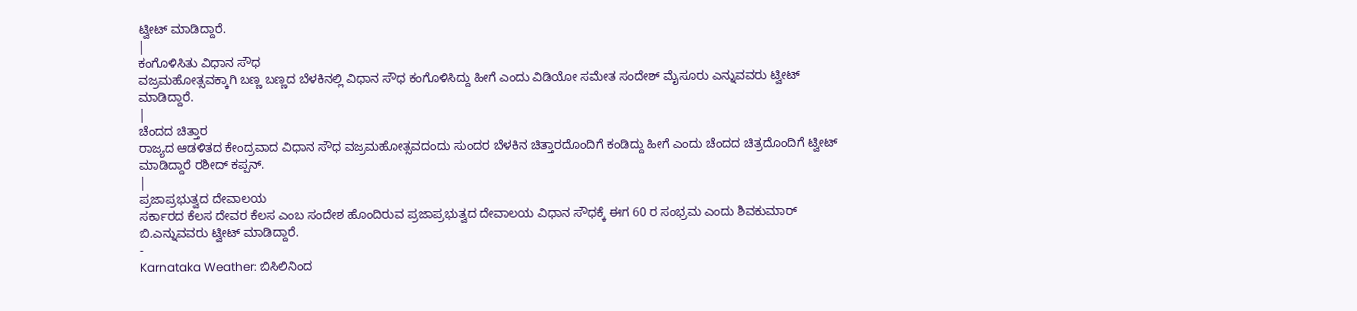ಟ್ವೀಟ್ ಮಾಡಿದ್ದಾರೆ.
|
ಕಂಗೊಳಿಸಿತು ವಿಧಾನ ಸೌಧ
ವಜ್ರಮಹೋತ್ಸವಕ್ಕಾಗಿ ಬಣ್ಣ ಬಣ್ಣದ ಬೆಳಕಿನಲ್ಲಿ ವಿಧಾನ ಸೌಧ ಕಂಗೊಳಿಸಿದ್ದು ಹೀಗೆ ಎಂದು ವಿಡಿಯೋ ಸಮೇತ ಸಂದೇಶ್ ಮೈಸೂರು ಎನ್ನುವವರು ಟ್ವೀಟ್ ಮಾಡಿದ್ದಾರೆ.
|
ಚೆಂದದ ಚಿತ್ತಾರ
ರಾಜ್ಯದ ಆಡಳಿತದ ಕೇಂದ್ರವಾದ ವಿಧಾನ ಸೌಧ ವಜ್ರಮಹೋತ್ಸವದಂದು ಸುಂದರ ಬೆಳಕಿನ ಚಿತ್ತಾರದೊಂದಿಗೆ ಕಂಡಿದ್ದು ಹೀಗೆ ಎಂದು ಚೆಂದದ ಚಿತ್ರದೊಂದಿಗೆ ಟ್ವೀಟ್ ಮಾಡಿದ್ದಾರೆ ರಶೀದ್ ಕಪ್ಪನ್.
|
ಪ್ರಜಾಪ್ರಭುತ್ವದ ದೇವಾಲಯ
ಸರ್ಕಾರದ ಕೆಲಸ ದೇವರ ಕೆಲಸ ಎಂಬ ಸಂದೇಶ ಹೊಂದಿರುವ ಪ್ರಜಾಪ್ರಭುತ್ವದ ದೇವಾಲಯ ವಿಧಾನ ಸೌಧಕ್ಕೆ ಈಗ 60 ರ ಸಂಭ್ರಮ ಎಂದು ಶಿವಕುಮಾರ್ ಬಿ.ಎನ್ನುವವರು ಟ್ವೀಟ್ ಮಾಡಿದ್ದಾರೆ.
-
Karnataka Weather: ಬಿಸಿಲಿನಿಂದ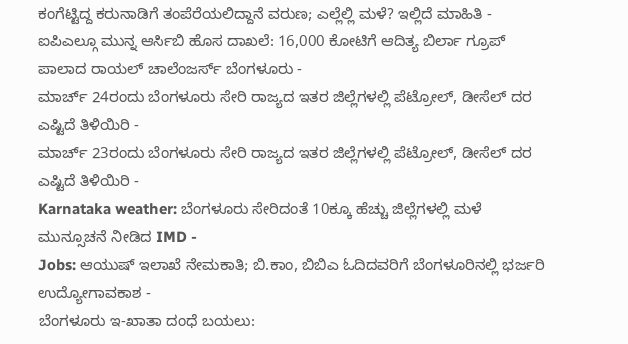ಕಂಗೆಟ್ಟಿದ್ದ ಕರುನಾಡಿಗೆ ತಂಪೆರೆಯಲಿದ್ದಾನೆ ವರುಣ; ಎಲ್ಲೆಲ್ಲಿ ಮಳೆ? ಇಲ್ಲಿದೆ ಮಾಹಿತಿ -
ಐಪಿಎಲ್ಗೂ ಮುನ್ನ ಆರ್ಸಿಬಿ ಹೊಸ ದಾಖಲೆ: 16,000 ಕೋಟಿಗೆ ಆದಿತ್ಯ ಬಿರ್ಲಾ ಗ್ರೂಪ್ ಪಾಲಾದ ರಾಯಲ್ ಚಾಲೆಂಜರ್ಸ್ ಬೆಂಗಳೂರು -
ಮಾರ್ಚ್ 24ರಂದು ಬೆಂಗಳೂರು ಸೇರಿ ರಾಜ್ಯದ ಇತರ ಜಿಲ್ಲೆಗಳಲ್ಲಿ ಪೆಟ್ರೋಲ್, ಡೀಸೆಲ್ ದರ ಎಷ್ಟಿದೆ ತಿಳಿಯಿರಿ -
ಮಾರ್ಚ್ 23ರಂದು ಬೆಂಗಳೂರು ಸೇರಿ ರಾಜ್ಯದ ಇತರ ಜಿಲ್ಲೆಗಳಲ್ಲಿ ಪೆಟ್ರೋಲ್, ಡೀಸೆಲ್ ದರ ಎಷ್ಟಿದೆ ತಿಳಿಯಿರಿ -
Karnataka weather: ಬೆಂಗಳೂರು ಸೇರಿದಂತೆ 10ಕ್ಕೂ ಹೆಚ್ಚು ಜಿಲ್ಲೆಗಳಲ್ಲಿ ಮಳೆ ಮುನ್ಸೂಚನೆ ನೀಡಿದ IMD -
Jobs: ಆಯುಷ್ ಇಲಾಖೆ ನೇಮಕಾತಿ; ಬಿ.ಕಾಂ, ಬಿಬಿಎ ಓದಿದವರಿಗೆ ಬೆಂಗಳೂರಿನಲ್ಲಿ ಭರ್ಜರಿ ಉದ್ಯೋಗಾವಕಾಶ -
ಬೆಂಗಳೂರು ಇ-ಖಾತಾ ದಂಧೆ ಬಯಲು: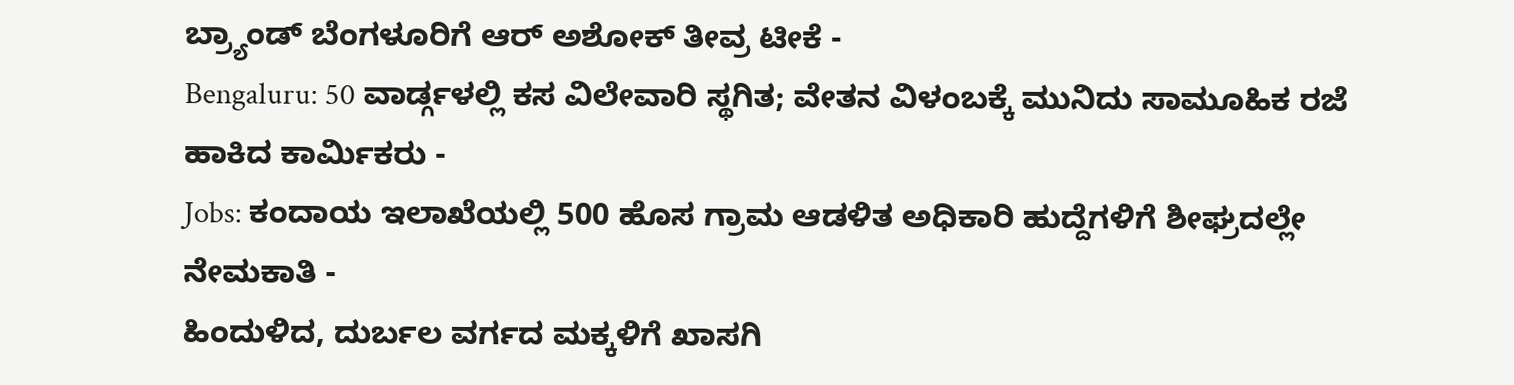ಬ್ರ್ಯಾಂಡ್ ಬೆಂಗಳೂರಿಗೆ ಆರ್ ಅಶೋಕ್ ತೀವ್ರ ಟೀಕೆ -
Bengaluru: 50 ವಾರ್ಡ್ಗಳಲ್ಲಿ ಕಸ ವಿಲೇವಾರಿ ಸ್ಥಗಿತ; ವೇತನ ವಿಳಂಬಕ್ಕೆ ಮುನಿದು ಸಾಮೂಹಿಕ ರಜೆ ಹಾಕಿದ ಕಾರ್ಮಿಕರು -
Jobs: ಕಂದಾಯ ಇಲಾಖೆಯಲ್ಲಿ 500 ಹೊಸ ಗ್ರಾಮ ಆಡಳಿತ ಅಧಿಕಾರಿ ಹುದ್ದೆಗಳಿಗೆ ಶೀಘ್ರದಲ್ಲೇ ನೇಮಕಾತಿ -
ಹಿಂದುಳಿದ, ದುರ್ಬಲ ವರ್ಗದ ಮಕ್ಕಳಿಗೆ ಖಾಸಗಿ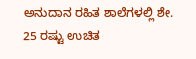ಅನುದಾನ ರಹಿತ ಶಾಲೆಗಳಲ್ಲಿ ಶೇ. 25 ರಷ್ಟು ಉಚಿತ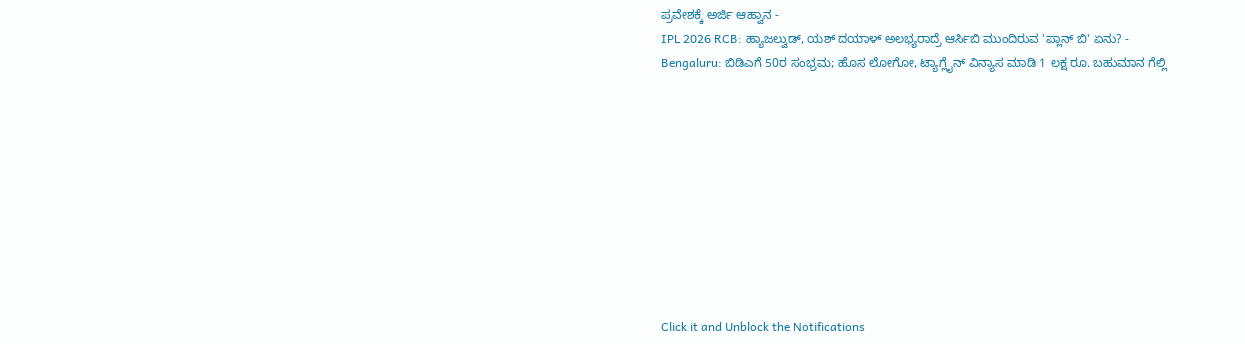ಪ್ರವೇಶಕ್ಕೆ ಅರ್ಜಿ ಆಹ್ವಾನ -
IPL 2026 RCB: ಹ್ಯಾಜಲ್ವುಡ್, ಯಶ್ ದಯಾಳ್ ಅಲಭ್ಯರಾದ್ರೆ ಆರ್ಸಿಬಿ ಮುಂದಿರುವ 'ಪ್ಲಾನ್ ಬಿ' ಏನು? -
Bengaluru: ಬಿಡಿಎಗೆ 50ರ ಸಂಭ್ರಮ; ಹೊಸ ಲೋಗೋ, ಟ್ಯಾಗ್ಲೈನ್ ವಿನ್ಯಾಸ ಮಾಡಿ 1 ಲಕ್ಷ ರೂ. ಬಹುಮಾನ ಗೆಲ್ಲಿ










Click it and Unblock the Notifications